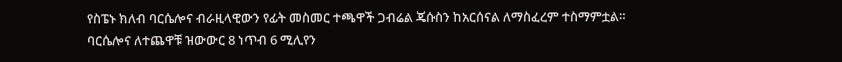የስፔኑ ክለብ ባርሴሎና ብራዚላዊውን የፊት መስመር ተጫዋች ጋብሬል ጄሱስን ከአርሰናል ለማስፈረም ተስማምቷል።
ባርሴሎና ለተጨዋቹ ዝውውር 8 ነጥብ 6 ሚሊየን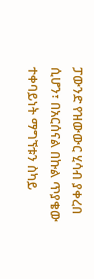ፓውንድ የዝውውር ሂሳብ ያቀረበ ሲሆን፣ በአርሰናል በኩል ጥያቄው ተቀባይነት ማግኘቱን ስካይ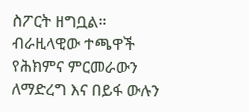ስፖርት ዘግቧል።
ብራዚላዊው ተጫዋች የሕክምና ምርመራውን ለማድረግ እና በይፋ ውሉን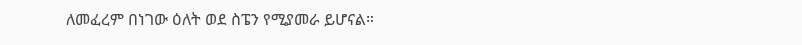ለመፈረም በነገው ዕለት ወደ ስፔን የሚያመራ ይሆናል።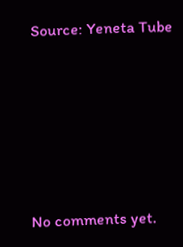Source: Yeneta Tube









No comments yet.